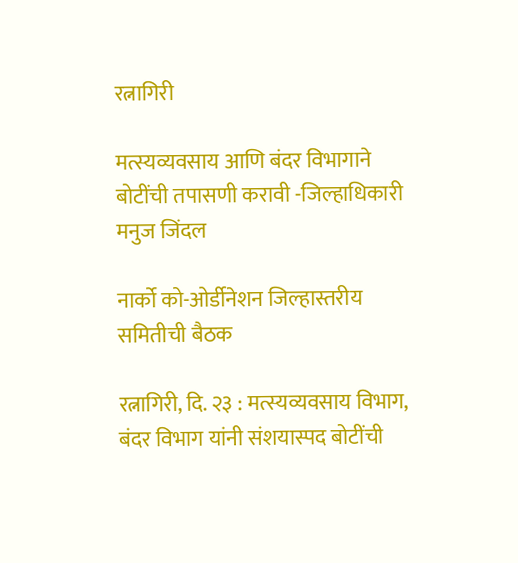रत्नागिरी

मत्स्यव्यवसाय आणि बंदर विभागाने बोटींची तपासणी करावी -जिल्हाधिकारी मनुज जिंदल

नार्को को-ओर्डीनेशन जिल्हास्तरीय समितीची बैठक

रत्नागिरी, दि. २३ : मत्स्यव्यवसाय विभाग, बंदर विभाग यांनी संशयास्पद बोटींची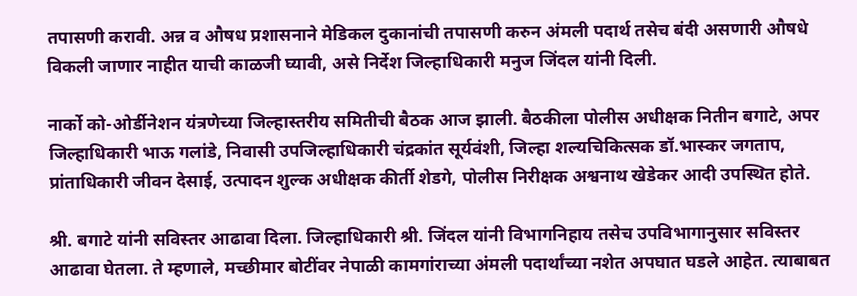तपासणी करावी. अन्न व औषध प्रशासनाने मेडिकल दुकानांची तपासणी करुन अंमली पदार्थ तसेच बंदी असणारी औषधे विकली जाणार नाहीत याची काळजी घ्यावी, असे निर्देश जिल्हाधिकारी मनुज जिंदल यांनी दिली.

नार्को को-ओर्डीनेशन यंत्रणेच्या जिल्हास्तरीय समितीची बैठक आज झाली. बैठकीला पोलीस अधीक्षक नितीन बगाटे, अपर जिल्हाधिकारी भाऊ गलांडे, निवासी उपजिल्हाधिकारी चंद्रकांत सूर्यवंशी, जिल्हा शल्यचिकित्सक डॉ.भास्कर जगताप, प्रांताधिकारी जीवन देसाई, उत्पादन शुल्क अधीक्षक कीर्ती शेडगे, पोलीस निरीक्षक अश्वनाथ खेडेकर आदी उपस्थित होते.

श्री. बगाटे यांनी सविस्तर आढावा‍ दिला. जिल्हाधिकारी श्री. जिंदल यांनी विभागनिहाय तसेच उपविभागानुसार सविस्तर आढावा घेतला. ते म्हणाले, मच्छीमार बोटींवर नेपाळी कामगांराच्या अंमली पदार्थांच्या नशेत अपघात घडले आहेत. त्याबाबत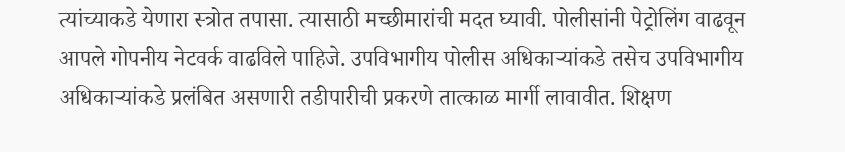त्यांच्याकडे येणारा स्त्रोत तपासा. त्यासाठी मच्छीमारांची मदत घ्यावी. पोलीसांनी पेट्रोलिंग वाढवून आपले गोपनीय नेटवर्क वाढविले पाहिजे. उपविभागीय पोलीस अधिकाऱ्यांकडे तसेच उपविभागीय अधिकाऱ्यांकडे प्रलंबित असणारी तडीपारीची प्रकरणे तात्काळ मार्गी लावावीत. शिक्षण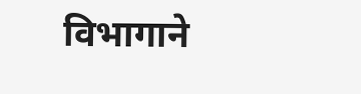विभागाने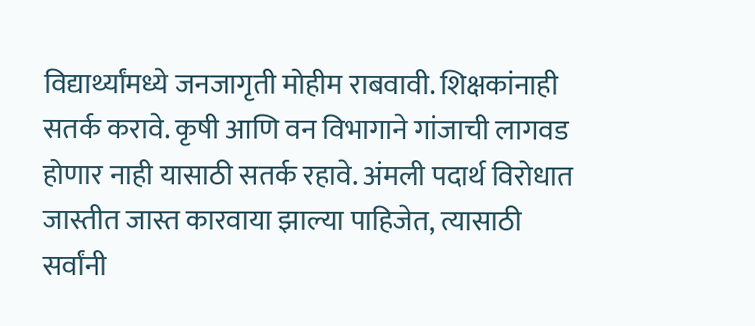विद्यार्थ्यांमध्ये जनजागृती मोहीम राबवावी. शिक्षकांनाही सतर्क करावे. कृषी आणि वन विभागाने गांजाची लागवड होणार नाही यासाठी सतर्क रहावे. अंमली पदार्थ विरोधात जास्तीत जास्त कारवाया झाल्या पाहिजेत, त्यासाठी सर्वांनी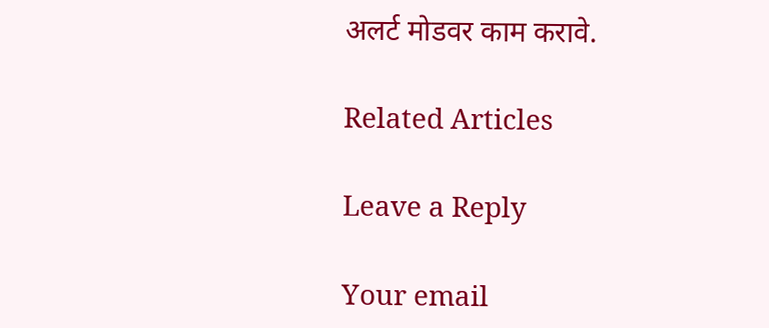अलर्ट मोडवर काम करावे.

Related Articles

Leave a Reply

Your email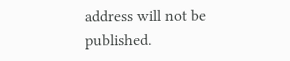address will not be published.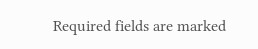Required fields are marked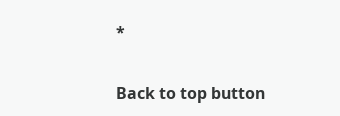*

Back to top button